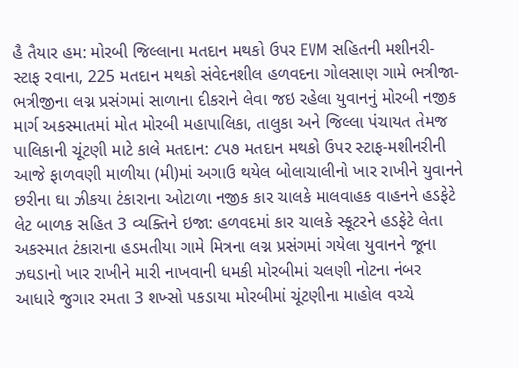હૈ તૈયાર હમ: મોરબી જિલ્લાના મતદાન મથકો ઉપર EVM સહિતની મશીનરી-સ્ટાફ રવાના, 225 મતદાન મથકો સંવેદનશીલ હળવદના ગોલસાણ ગામે ભત્રીજા-ભત્રીજીના લગ્ન પ્રસંગમાં સાળાના દીકરાને લેવા જઇ રહેલા યુવાનનું મોરબી નજીક માર્ગ અકસ્માતમાં મોત મોરબી મહાપાલિકા, તાલુકા અને જિલ્લા પંચાયત તેમજ પાલિકાની ચૂંટણી માટે કાલે મતદાન: ૮૫૭ મતદાન મથકો ઉપર સ્ટાફ-મશીનરીની આજે ફાળવણી માળીયા (મી)માં અગાઉ થયેલ બોલાચાલીનો ખાર રાખીને યુવાનને છરીના ઘા ઝીકયા ટંકારાના ઓટાળા નજીક કાર ચાલકે માલવાહક વાહનને હડફેટે લેટ બાળક સહિત 3 વ્યક્તિને ઇજા: હળવદમાં કાર ચાલકે સ્કૂટરને હડફેટે લેતા અકસ્માત ટંકારાના હડમતીયા ગામે મિત્રના લગ્ન પ્રસંગમાં ગયેલા યુવાનને જૂના ઝઘડાનો ખાર રાખીને મારી નાખવાની ધમકી મોરબીમાં ચલણી નોટના નંબર આધારે જુગાર રમતા 3 શખ્સો પકડાયા મોરબીમાં ચૂંટણીના માહોલ વચ્ચે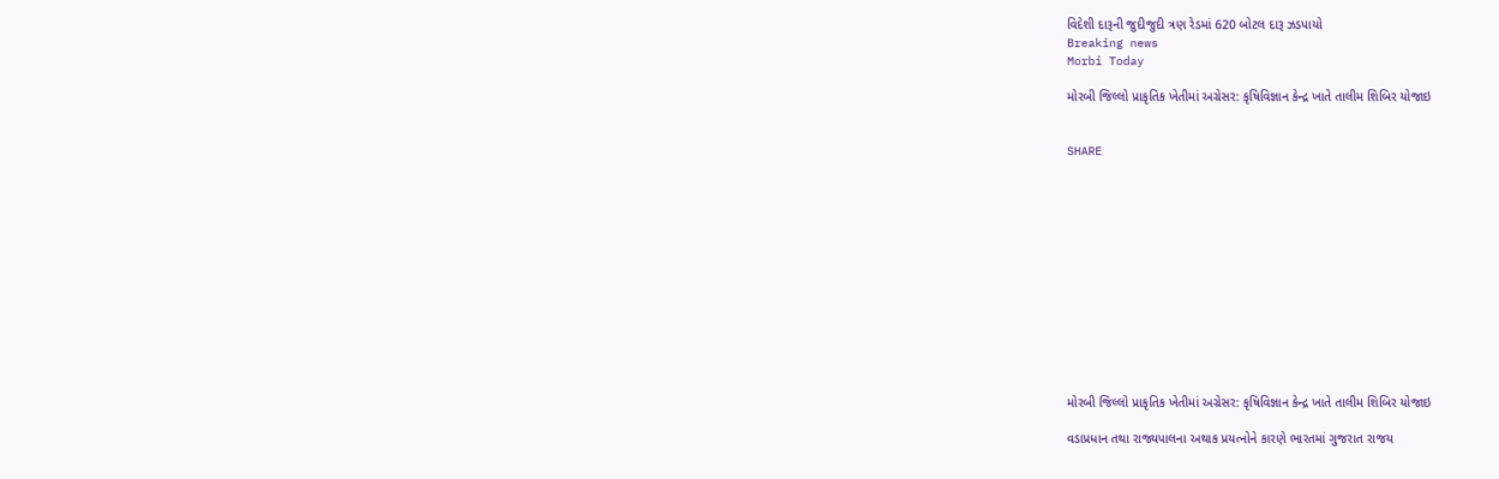વિદેશી દારૂની જુદીજુદી ત્રણ રેડમાં 620 બોટલ દારૂ ઝડપાયો
Breaking news
Morbi Today

મોરબી જિલ્લો પ્રાકૃતિક ખેતીમાં અગ્રેસર: કૃષિવિજ્ઞાન કેન્દ્ર ખાતે તાલીમ શિબિર યોજાઇ


SHARE













મોરબી જિલ્લો પ્રાકૃતિક ખેતીમાં અગ્રેસર: કૃષિવિજ્ઞાન કેન્દ્ર ખાતે તાલીમ શિબિર યોજાઇ

વડાપ્રધાન તથા રાજ્યપાલના અથાક પ્રયત્નોને કારણે ભારતમાં ગુજરાત રાજય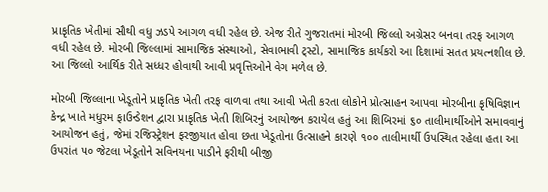પ્રાકૃતિક ખેતીમાં સૌથી વધુ ઝડપે આગળ વધી રહેલ છે. એજ રીતે ગુજરાતમાં મોરબી જિલ્લો અગ્રેસર બનવા તરફ આગળ વધી રહેલ છે. મોરબી જિલ્લામાં સામાજિક સંસ્થાઓ, સેવાભાવી ટ્સ્ટો, સામાજિક કાર્યકરો આ દિશામાં સતત પ્રયત્નશીલ છે. આ જિલ્લો આર્થિક રીતે સધ્ધર હોવાથી આવી પ્રવૃત્તિઓને વેગ મળેલ છે.

મોરબી જિલ્લાના ખેડૂતોને પ્રાકૃતિક ખેતી તરફ વાળવા તથા આવી ખેતી કરતા લોકોને પ્રોત્સાહન આપવા મોરબીના કૃષિવિજ્ઞાન કેન્દ્ર ખાતે મધુરમ ફાઉન્ડેશન દ્વારા પ્રાકૃતિક ખેતી શિબિરનું આયોજન કરાયેલ હતું આ શિબિરમાં ૬૦ તાલીમાર્થીઓને સમાવવાનું  આયોજન હતું, જેમાં રજિસ્ટ્રેશન ફરજીયાત હોવા છતા ખેડૂતોના ઉત્સાહને કારણે ૧૦૦ તાલીમાર્થી ઉપસ્થિત રહેલા હતા આ ઉપરાંત ૫૦ જેટલા ખેડૂતોને સવિનયના પાડીને ફરીથી બીજી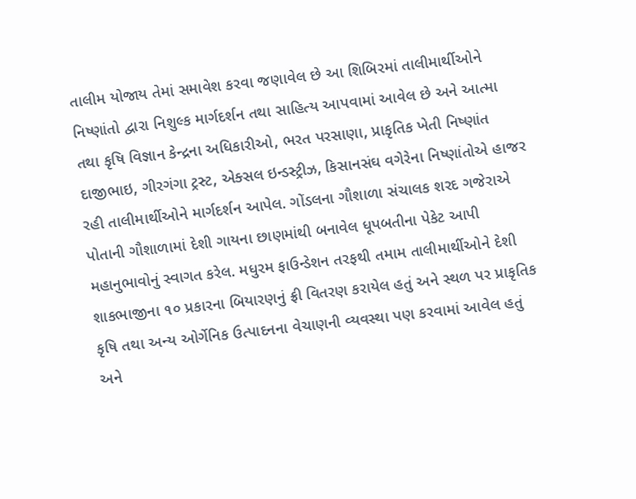તાલીમ યોજાય તેમાં સમાવેશ કરવા જણાવેલ છે આ શિબિરમાં તાલીમાર્થીઓને નિષ્ણાંતો દ્વારા નિશુલ્ક માર્ગદર્શન તથા સાહિત્ય આપવામાં આવેલ છે અને આત્મા તથા કૃષિ વિજ્ઞાન કેન્દ્રના અધિકારીઓ, ભરત પરસાણા, પ્રાકૃતિક ખેતી નિષ્ણાંત દાજીભાઇ, ગીરગંગા ટ્રસ્ટ, એક્સલ ઇન્ડસ્ટ્રીઝ, કિસાનસંઘ વગેરેના નિષ્ણાંતોએ હાજર રહી તાલીમાર્થીઓને માર્ગદર્શન આપેલ. ગોંડલના ગૌશાળા સંચાલક શરદ ગજેરાએ પોતાની ગૌશાળામાં દેશી ગાયના છાણમાંથી બનાવેલ ધૂપબતીના પેકેટ આપી મહાનુભાવોનું સ્વાગત કરેલ. મધુરમ ફાઉન્ડેશન તરફથી તમામ તાલીમાર્થીઓને દેશી શાકભાજીના ૧૦ પ્રકારના બિયારણનું ફ્રી વિતરણ કરાયેલ હતું અને સ્થળ પર પ્રાકૃતિક કૃષિ તથા અન્ય ઓર્ગેનિક ઉત્પાદનના વેચાણની વ્યવસ્થા પણ કરવામાં આવેલ હતું અને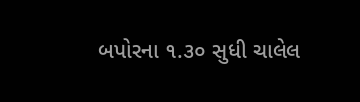બપોરના ૧.૩૦ સુધી ચાલેલ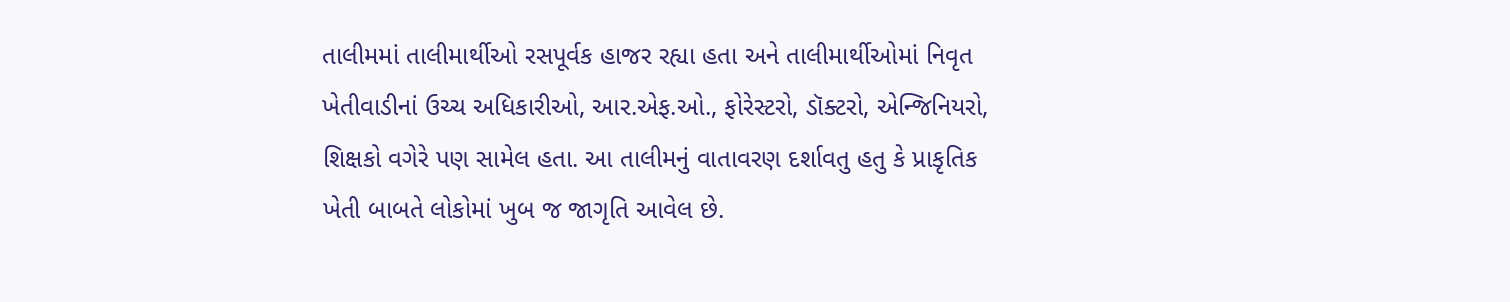તાલીમમાં તાલીમાર્થીઓ રસપૂર્વક હાજર રહ્યા હતા અને તાલીમાર્થીઓમાં નિવૃત ખેતીવાડીનાં ઉચ્ચ અધિકારીઓ, આર.એફ.ઓ., ફોરેસ્ટરો, ડૉક્ટરો, એન્જિનિયરો, શિક્ષકો વગેરે પણ સામેલ હતા. આ તાલીમનું વાતાવરણ દર્શાવતુ હતુ કે પ્રાકૃતિક ખેતી બાબતે લોકોમાં ખુબ જ જાગૃતિ આવેલ છે.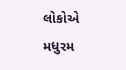લોકોએ મધુરમ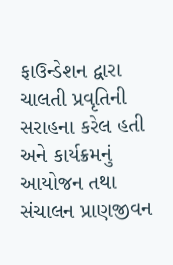ફાઉન્ડેશન દ્વારા ચાલતી પ્રવૃતિની સરાહના કરેલ હતી અને કાર્યક્રમનું આયોજન તથા સંચાલન પ્રાણજીવન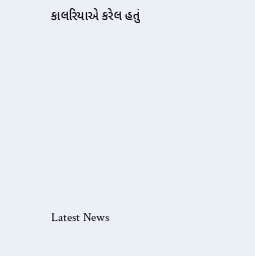કાલરિયાએ કરેલ હતું






Latest News